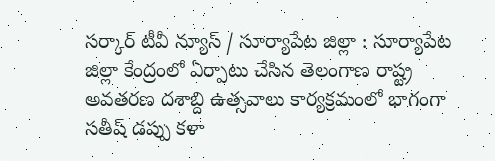సర్కార్ టీవీ న్యూస్ / సూర్యాపేట జిల్లా : సూర్యాపేట జిల్లా కేంద్రంలో ఏర్పాటు చేసిన తెలంగాణ రాష్ట్ర అవతరణ దశాబ్ది ఉత్సవాలు కార్యక్రమంలో భాగంగా సతీష్ డప్పు కళా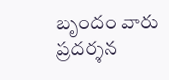బృందం వారు ప్రదర్శన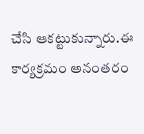చేసి ఆకట్టుకున్నారు.ఈ కార్యక్రమం అనంతరం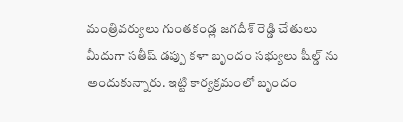మంత్రివర్యులు గుంతకండ్ల జగదీశ్ రెడ్డి చేతులు మీదుగా సతీష్ డప్పు కళా బృందం సభ్యులు షీల్డ్ ను అందుకున్నారు. ఇట్టి కార్యక్రమంలో బృందం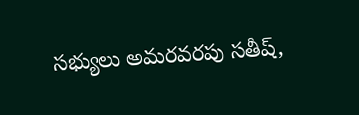సభ్యులు అమరవరపు సతీష్,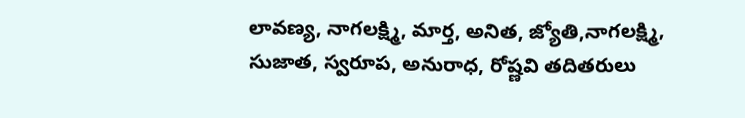లావణ్య, నాగలక్ష్మి, మార్త, అనిత, జ్యోతి,నాగలక్ష్మి, సుజాత, స్వరూప, అనురాధ, రోష్ణవి తదితరులు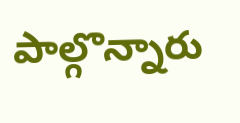పాల్గొన్నారు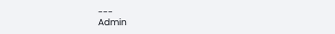---
Admin